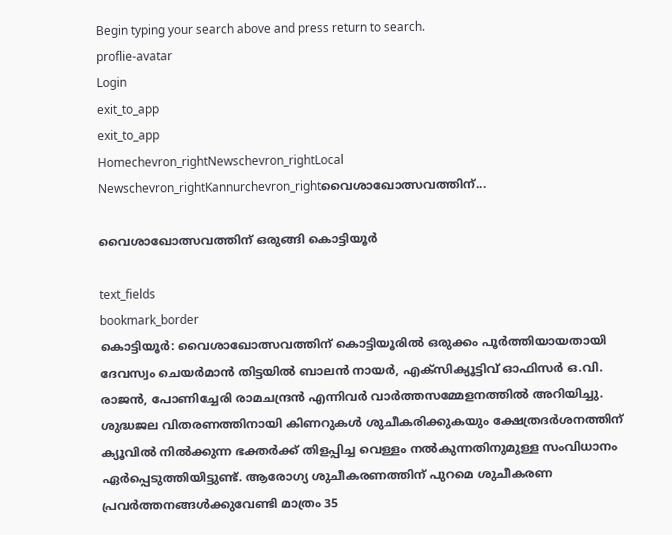Begin typing your search above and press return to search.
proflie-avatar
Login
exit_to_app
exit_to_app
Homechevron_rightNewschevron_rightLocal Newschevron_rightKannurchevron_rightവൈശാഖോത്സവത്തിന്...

വൈശാഖോത്സവത്തിന് ഒരുങ്ങി കൊട്ടിയൂർ

text_fields
bookmark_border
കൊട്ടിയൂർ: വൈശാഖോത്സവത്തിന് കൊട്ടിയൂരിൽ ഒരുക്കം പൂർത്തിയായതായി ദേവസ്വം ചെയർമാൻ തിട്ടയിൽ ബാലൻ നായർ, എക്‌സിക്യൂട്ടിവ് ഓഫിസർ ഒ.വി. രാജൻ, പോണിച്ചേരി രാമചന്ദ്രൻ എന്നിവർ വാർത്തസമ്മേളനത്തിൽ അറിയിച്ചു. ശുദ്ധജല വിതരണത്തിനായി കിണറുകൾ ശുചീകരിക്കുകയും ക്ഷേത്രദർശനത്തിന് ക്യൂവിൽ നിൽക്കുന്ന ഭക്തർക്ക് തിളപ്പിച്ച വെള്ളം നൽകുന്നതിനുമുള്ള സംവിധാനം ഏർപ്പെടുത്തിയിട്ടുണ്ട്. ആരോഗ്യ ശുചീകരണത്തിന് പുറമെ ശുചീകരണ പ്രവർത്തനങ്ങൾക്കുവേണ്ടി മാത്രം 35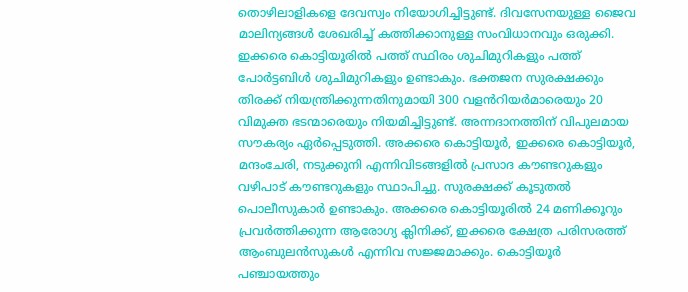തൊഴിലാളികളെ ദേവസ്വം നിയോഗിച്ചിട്ടുണ്ട്. ദിവസേനയുള്ള ജൈവ മാലിന്യങ്ങൾ ശേഖരിച്ച് കത്തിക്കാനുള്ള സംവിധാനവും ഒരുക്കി. ഇക്കരെ കൊട്ടിയൂരിൽ പത്ത് സ്ഥിരം ശുചിമുറികളും പത്ത് പോർട്ടബിൾ ശുചിമുറികളും ഉണ്ടാകും. ഭക്തജന സുരക്ഷക്കും തിരക്ക് നിയന്ത്രിക്കുന്നതിനുമായി 300 വളൻറിയർമാരെയും 20 വിമുക്ത ഭടന്മാരെയും നിയമിച്ചിട്ടുണ്ട്. അന്നദാനത്തിന് വിപുലമായ സൗകര്യം ഏർപ്പെടുത്തി. അക്കരെ കൊട്ടിയൂർ, ഇക്കരെ കൊട്ടിയൂർ, മന്ദംചേരി, നടുക്കുനി എന്നിവിടങ്ങളിൽ പ്രസാദ കൗണ്ടറുകളും വഴിപാട് കൗണ്ടറുകളും സ്ഥാപിച്ചു. സുരക്ഷക്ക് കൂടുതൽ പൊലീസുകാർ ഉണ്ടാകും. അക്കരെ കൊട്ടിയൂരിൽ 24 മണിക്കൂറും പ്രവർത്തിക്കുന്ന ആരോഗ്യ ക്ലിനിക്ക്, ഇക്കരെ ക്ഷേത്ര പരിസരത്ത് ആംബുലൻസുകൾ എന്നിവ സജ്ജമാക്കും. കൊട്ടിയൂർ പഞ്ചായത്തും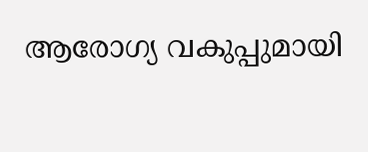ആരോഗ്യ വകുപ്പുമായി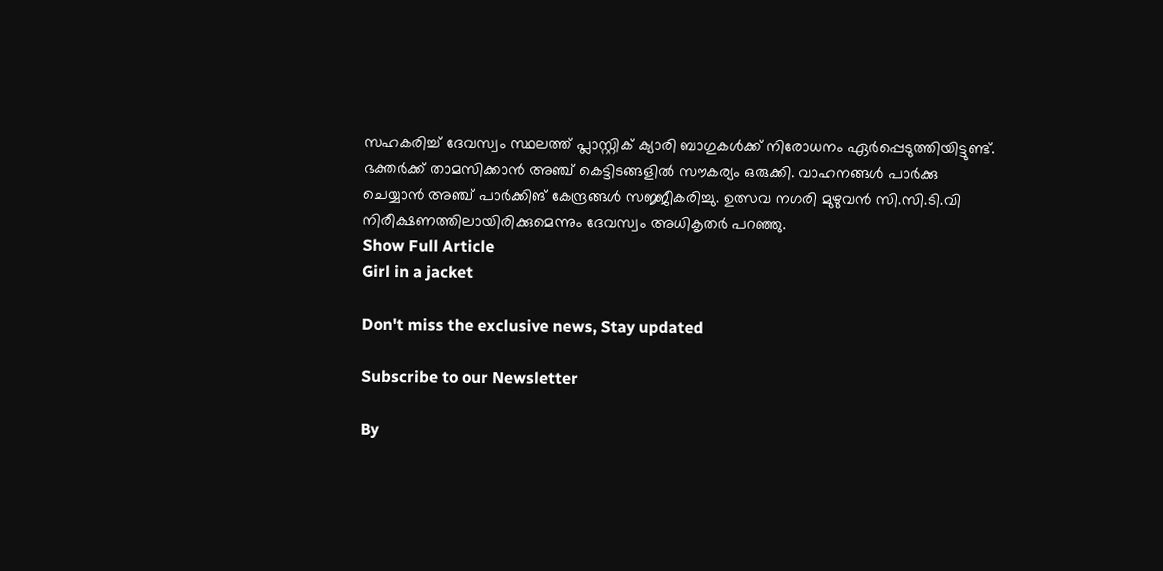സഹകരിച്ച് ദേവസ്വം സ്ഥലത്ത് പ്ലാസ്റ്റിക് ക്യാരി ബാഗുകൾക്ക് നിരോധനം ഏർപ്പെടുത്തിയിട്ടുണ്ട്. ഭക്തർക്ക് താമസിക്കാൻ അഞ്ച് കെട്ടിടങ്ങളിൽ സൗകര്യം ഒരുക്കി. വാഹനങ്ങൾ പാർക്കു ചെയ്യാൻ അഞ്ച് പാർക്കിങ് കേന്ദ്രങ്ങൾ സജ്ജീകരിച്ചു. ഉത്സവ നഗരി മുഴുവൻ സി.സി.ടി.വി നിരീക്ഷണത്തിലായിരിക്കുമെന്നും ദേവസ്വം അധികൃതർ പറഞ്ഞു.
Show Full Article
Girl in a jacket

Don't miss the exclusive news, Stay updated

Subscribe to our Newsletter

By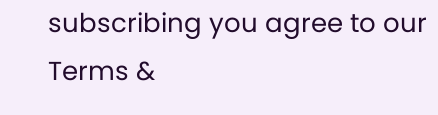subscribing you agree to our Terms &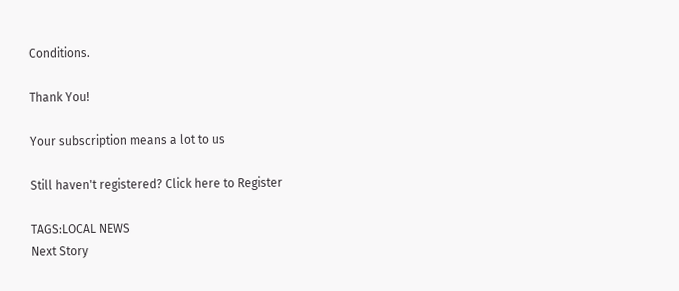Conditions.

Thank You!

Your subscription means a lot to us

Still haven't registered? Click here to Register

TAGS:LOCAL NEWS
Next Story